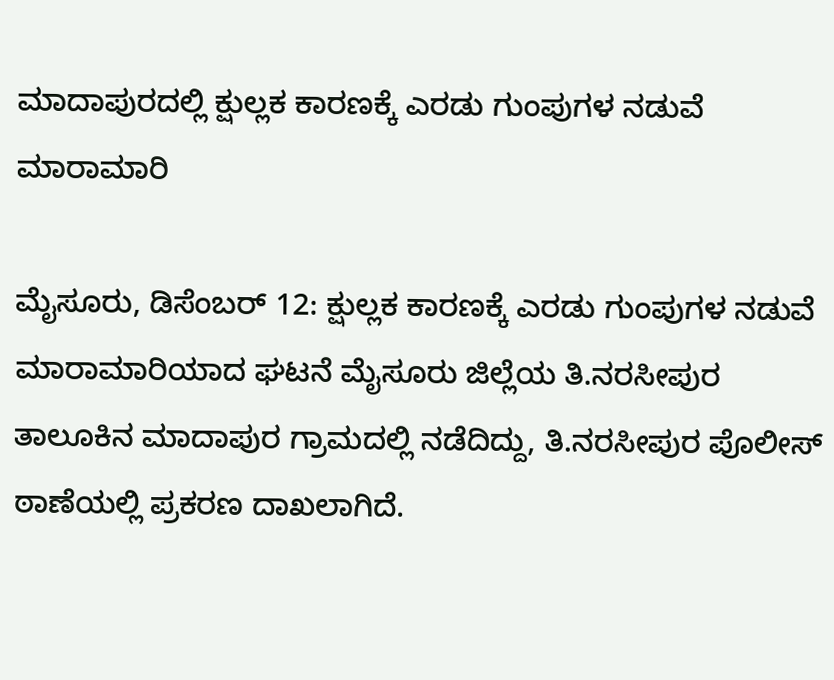ಮಾದಾಪುರದಲ್ಲಿ ಕ್ಷುಲ್ಲಕ ಕಾರಣಕ್ಕೆ ಎರಡು ಗುಂಪುಗಳ ನಡುವೆ ಮಾರಾಮಾರಿ

ಮೈಸೂರು, ಡಿಸೆಂಬರ್ 12: ಕ್ಷುಲ್ಲಕ ಕಾರಣಕ್ಕೆ ಎರಡು ಗುಂಪುಗಳ ನಡುವೆ ಮಾರಾಮಾರಿಯಾದ ಘಟನೆ ಮೈಸೂರು ಜಿಲ್ಲೆಯ ತಿ.ನರಸೀಪುರ ತಾಲೂಕಿನ ಮಾದಾಪುರ ಗ್ರಾಮದಲ್ಲಿ ನಡೆದಿದ್ದು, ತಿ.ನರಸೀಪುರ ಪೊಲೀಸ್ ಠಾಣೆಯಲ್ಲಿ ಪ್ರಕರಣ ದಾಖಲಾಗಿದೆ.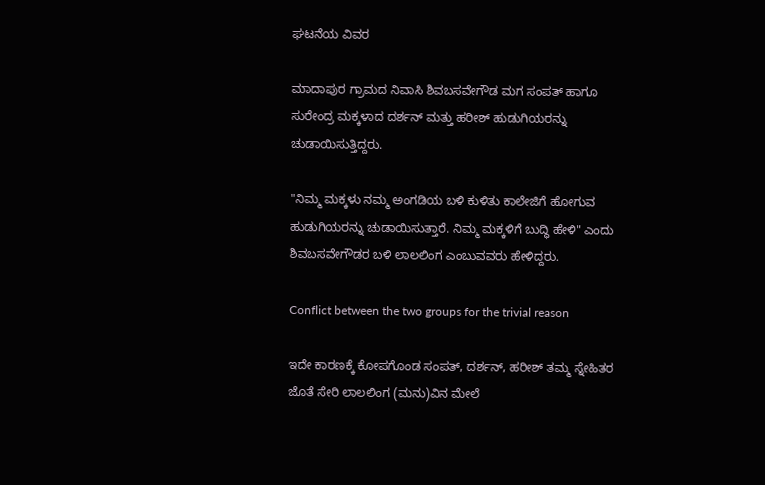ಘಟನೆಯ ವಿವರ

ಮಾದಾಪುರ ಗ್ರಾಮದ ನಿವಾಸಿ ಶಿವಬಸವೇಗೌಡ ಮಗ ಸಂಪತ್ ಹಾಗೂ ಸುರೇಂದ್ರ ಮಕ್ಕಳಾದ ದರ್ಶನ್ ಮತ್ತು ಹರೀಶ್ ಹುಡುಗಿಯರನ್ನು ಚುಡಾಯಿಸುತ್ತಿದ್ದರು.

"ನಿಮ್ಮ ಮಕ್ಕಳು ನಮ್ಮ ಅಂಗಡಿಯ ಬಳಿ ಕುಳಿತು ಕಾಲೇಜಿಗೆ ಹೋಗುವ ಹುಡುಗಿಯರನ್ನು ಚುಡಾಯಿಸುತ್ತಾರೆ. ನಿಮ್ಮ ಮಕ್ಕಳಿಗೆ ಬುದ್ಧಿ ಹೇಳಿ" ಎಂದು ಶಿವಬಸವೇಗೌಡರ ಬಳಿ ಲಾಲಲಿಂಗ ಎಂಬುವವರು ಹೇಳಿದ್ದರು.

Conflict between the two groups for the trivial reason

ಇದೇ ಕಾರಣಕ್ಕೆ ಕೋಪಗೊಂಡ ಸಂಪತ್, ದರ್ಶನ್, ಹರೀಶ್ ತಮ್ಮ ಸ್ನೇಹಿತರ ಜೊತೆ ಸೇರಿ ಲಾಲಲಿಂಗ (ಮನು)ವಿನ ಮೇಲೆ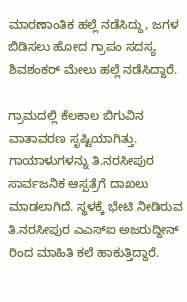ಮಾರಣಾಂತಿಕ ಹಲ್ಲೆ ನಡೆಸಿದ್ದು, ಜಗಳ ಬಿಡಿಸಲು ಹೋದ ಗ್ರಾಪಂ ಸದಸ್ಯ ಶಿವಶಂಕರ್ ಮೇಲು ಹಲ್ಲೆ ನಡೆಸಿದ್ದಾರೆ.

ಗ್ರಾಮದಲ್ಲಿ ಕೆಲಕಾಲ ಬಿಗುವಿನ ವಾತಾವರಣ ಸೃಷ್ಟಿಯಾಗಿತ್ತು. ಗಾಯಾಳುಗಳನ್ನು ತಿ.ನರಸೀಪುರ ಸಾರ್ವಜನಿಕ ಆಸ್ಪತ್ರೆಗೆ ದಾಖಲು ಮಾಡಲಾಗಿದೆ. ಸ್ಥಳಕ್ಕೆ ಭೇಟಿ ನೀಡಿರುವ ತಿ.ನರಸೀಪುರ ಎಎಸ್ಐ ಅಜರುದ್ದೀನ್ ರಿಂದ ಮಾಹಿತಿ ಕಲೆ ಹಾಕುತ್ತಿದ್ದಾರೆ.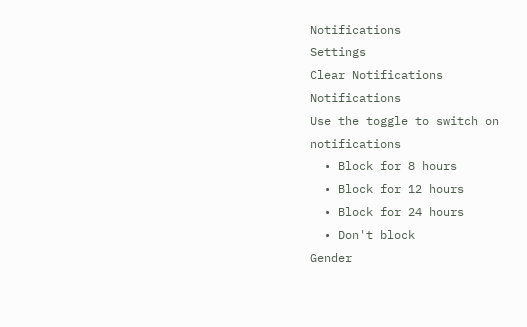Notifications
Settings
Clear Notifications
Notifications
Use the toggle to switch on notifications
  • Block for 8 hours
  • Block for 12 hours
  • Block for 24 hours
  • Don't block
Gender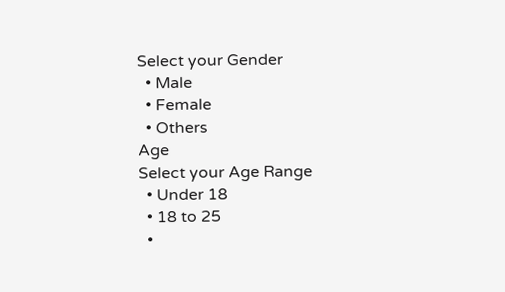Select your Gender
  • Male
  • Female
  • Others
Age
Select your Age Range
  • Under 18
  • 18 to 25
  •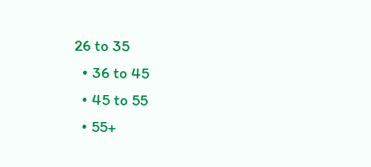26 to 35
  • 36 to 45
  • 45 to 55
  • 55+